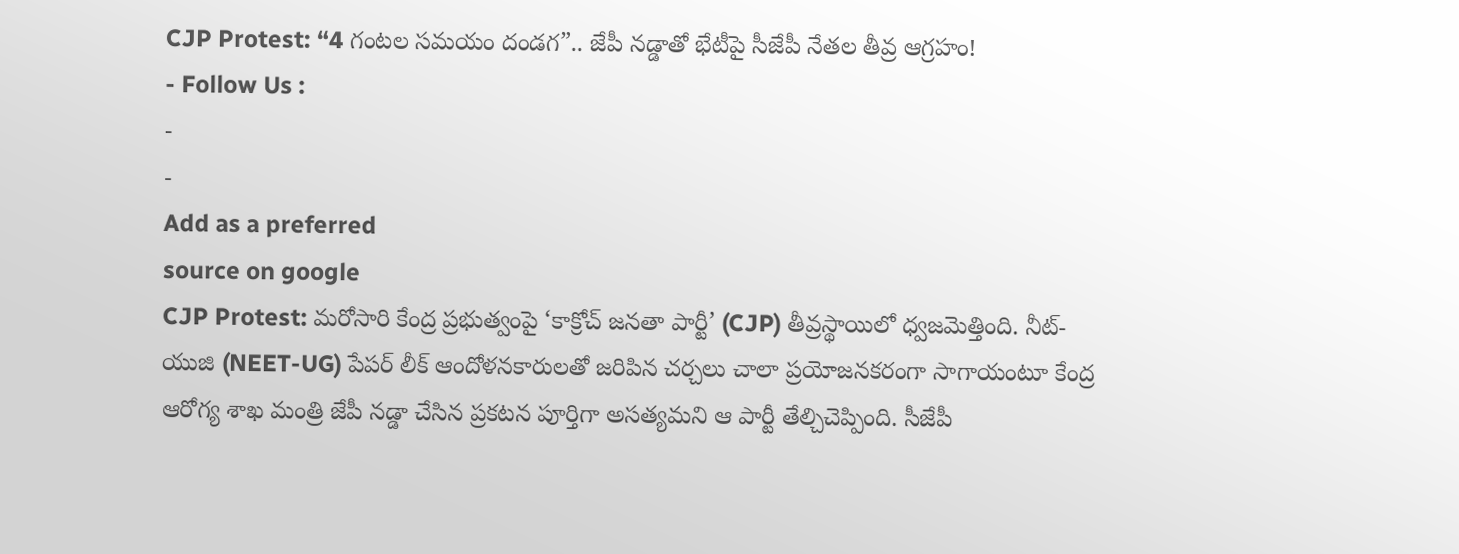CJP Protest: “4 గంటల సమయం దండగ”.. జేపీ నడ్డాతో భేటీపై సీజేపీ నేతల తీవ్ర ఆగ్రహం!
- Follow Us :
-
-
Add as a preferred
source on google
CJP Protest: మరోసారి కేంద్ర ప్రభుత్వంపై ‘కాక్రోచ్ జనతా పార్టీ’ (CJP) తీవ్రస్థాయిలో ధ్వజమెత్తింది. నీట్-యుజి (NEET-UG) పేపర్ లీక్ ఆందోళనకారులతో జరిపిన చర్చలు చాలా ప్రయోజనకరంగా సాగాయంటూ కేంద్ర ఆరోగ్య శాఖ మంత్రి జేపీ నడ్డా చేసిన ప్రకటన పూర్తిగా అసత్యమని ఆ పార్టీ తేల్చిచెప్పింది. సీజేపీ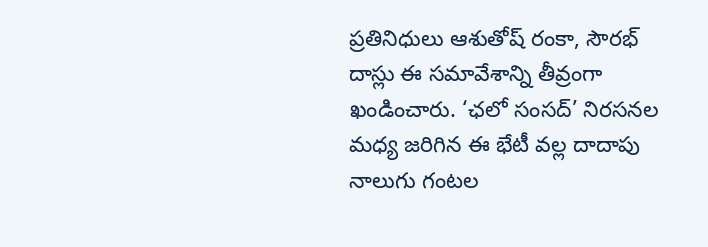ప్రతినిధులు ఆశుతోష్ రంకా, సౌరభ్ దాస్లు ఈ సమావేశాన్ని తీవ్రంగా ఖండించారు. ‘ఛలో సంసద్’ నిరసనల మధ్య జరిగిన ఈ భేటీ వల్ల దాదాపు నాలుగు గంటల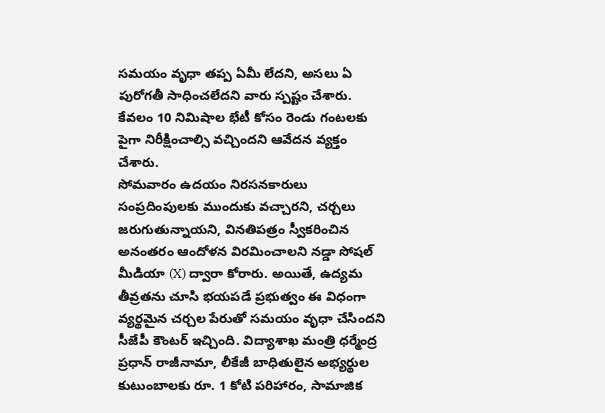సమయం వృధా తప్ప ఏమీ లేదని, అసలు ఏ పురోగతీ సాధించలేదని వారు స్పష్టం చేశారు. కేవలం 10 నిమిషాల భేటీ కోసం రెండు గంటలకు పైగా నిరీక్షించాల్సి వచ్చిందని ఆవేదన వ్యక్తం చేశారు.
సోమవారం ఉదయం నిరసనకారులు సంప్రదింపులకు ముందుకు వచ్చారని, చర్చలు జరుగుతున్నాయని, వినతిపత్రం స్వీకరించిన అనంతరం ఆందోళన విరమించాలని నడ్డా సోషల్ మీడియా (X) ద్వారా కోరారు. అయితే, ఉద్యమ తీవ్రతను చూసి భయపడే ప్రభుత్వం ఈ విధంగా వ్యర్థమైన చర్చల పేరుతో సమయం వృధా చేసిందని సీజేపీ కౌంటర్ ఇచ్చింది. విద్యాశాఖ మంత్రి ధర్మేంద్ర ప్రధాన్ రాజీనామా, లీకేజీ బాధితులైన అభ్యర్థుల కుటుంబాలకు రూ. 1 కోటి పరిహారం, సామాజిక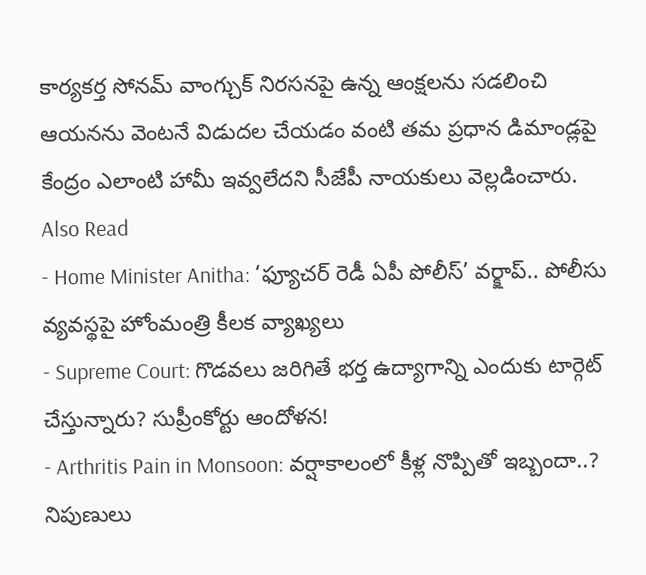కార్యకర్త సోనమ్ వాంగ్చుక్ నిరసనపై ఉన్న ఆంక్షలను సడలించి ఆయనను వెంటనే విడుదల చేయడం వంటి తమ ప్రధాన డిమాండ్లపై కేంద్రం ఎలాంటి హామీ ఇవ్వలేదని సీజేపీ నాయకులు వెల్లడించారు.
Also Read
- Home Minister Anitha: ‘ఫ్యూచర్ రెడీ ఏపీ పోలీస్’ వర్క్షాప్.. పోలీసు వ్యవస్థపై హోంమంత్రి కీలక వ్యాఖ్యలు
- Supreme Court: గొడవలు జరిగితే భర్త ఉద్యాగాన్ని ఎందుకు టార్గెట్ చేస్తున్నారు? సుప్రీంకోర్టు ఆందోళన!
- Arthritis Pain in Monsoon: వర్షాకాలంలో కీళ్ల నొప్పితో ఇబ్బందా..? నిపుణులు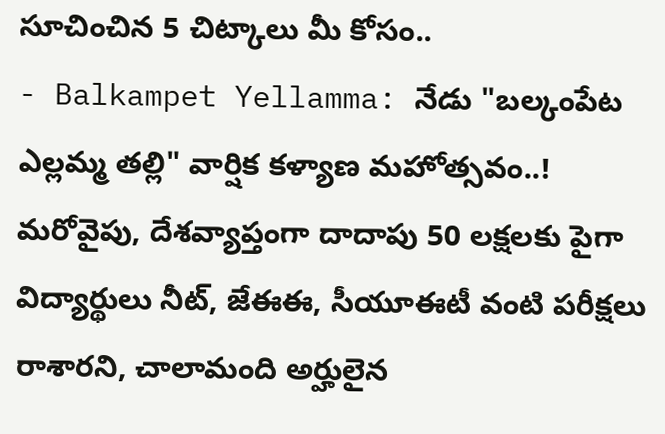సూచించిన 5 చిట్కాలు మీ కోసం..
- Balkampet Yellamma: నేడు "బల్కంపేట ఎల్లమ్మ తల్లి" వార్షిక కళ్యాణ మహోత్సవం..!
మరోవైపు, దేశవ్యాప్తంగా దాదాపు 50 లక్షలకు పైగా విద్యార్థులు నీట్, జేఈఈ, సీయూఈటీ వంటి పరీక్షలు రాశారని, చాలామంది అర్హులైన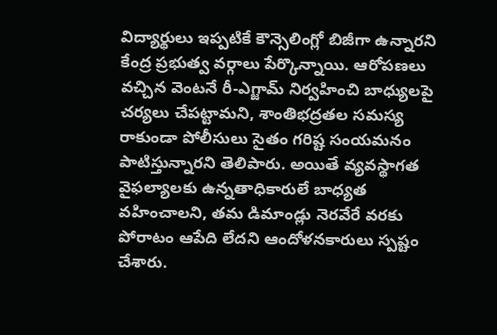విద్యార్థులు ఇప్పటికే కౌన్సెలింగ్లో బిజీగా ఉన్నారని కేంద్ర ప్రభుత్వ వర్గాలు పేర్కొన్నాయి. ఆరోపణలు వచ్చిన వెంటనే రీ-ఎగ్జామ్ నిర్వహించి బాధ్యులపై చర్యలు చేపట్టామని, శాంతిభద్రతల సమస్య రాకుండా పోలీసులు సైతం గరిష్ట సంయమనం పాటిస్తున్నారని తెలిపారు. అయితే వ్యవస్థాగత వైఫల్యాలకు ఉన్నతాధికారులే బాధ్యత వహించాలని, తమ డిమాండ్లు నెరవేరే వరకు పోరాటం ఆపేది లేదని ఆందోళనకారులు స్పష్టం చేశారు.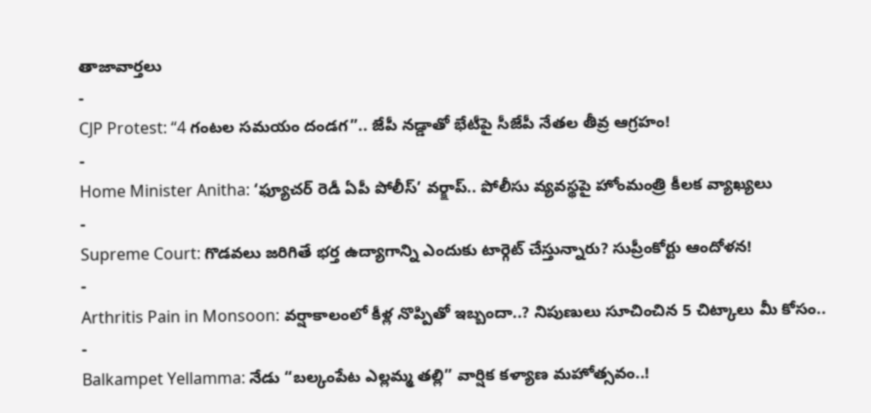తాజావార్తలు
-
CJP Protest: “4 గంటల సమయం దండగ”.. జేపీ నడ్డాతో భేటీపై సీజేపీ నేతల తీవ్ర ఆగ్రహం!
-
Home Minister Anitha: ‘ఫ్యూచర్ రెడీ ఏపీ పోలీస్’ వర్క్షాప్.. పోలీసు వ్యవస్థపై హోంమంత్రి కీలక వ్యాఖ్యలు
-
Supreme Court: గొడవలు జరిగితే భర్త ఉద్యాగాన్ని ఎందుకు టార్గెట్ చేస్తున్నారు? సుప్రీంకోర్టు ఆందోళన!
-
Arthritis Pain in Monsoon: వర్షాకాలంలో కీళ్ల నొప్పితో ఇబ్బందా..? నిపుణులు సూచించిన 5 చిట్కాలు మీ కోసం..
-
Balkampet Yellamma: నేడు “బల్కంపేట ఎల్లమ్మ తల్లి” వార్షిక కళ్యాణ మహోత్సవం..!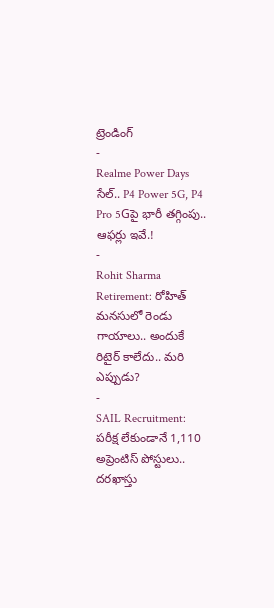ట్రెండింగ్
-
Realme Power Days సేల్.. P4 Power 5G, P4 Pro 5Gపై భారీ తగ్గింపు.. ఆఫర్లు ఇవే.!
-
Rohit Sharma Retirement: రోహిత్ మనసులో రెండు గాయాలు.. అందుకే రిటైర్ కాలేదు.. మరి ఎప్పుడు?
-
SAIL Recruitment: పరీక్ష లేకుండానే 1,110 అప్రెంటిస్ పోస్టులు.. దరఖాస్తు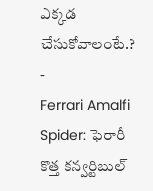ఎక్కడ చేసుకోవాలంటే.?
-
Ferrari Amalfi Spider: ఫెరారీ కొత్త కన్వర్టిబుల్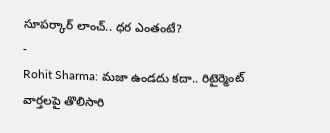సూపర్కార్ లాంచ్.. ధర ఎంతంటే?
-
Rohit Sharma: మజా ఉండదు కదా.. రిటైర్మెంట్ వార్తలపై తొలిసారి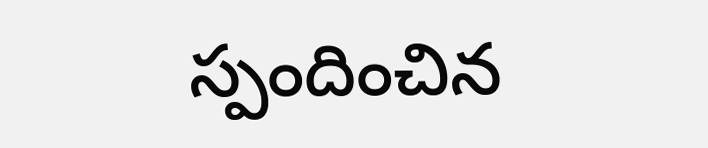స్పందించిన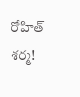రోహిత్ శర్మ!